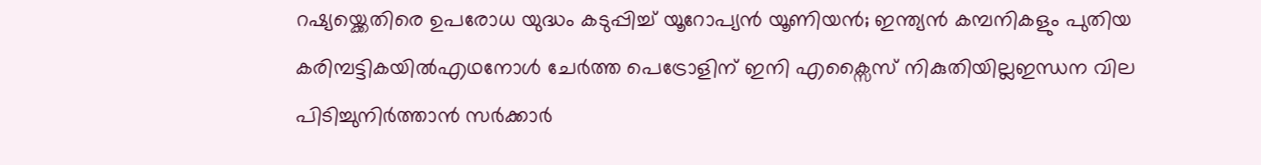റഷ്യയ്ക്കെതിരെ ഉപരോധ യുദ്ധം കടുപ്പിച്ച് യൂറോപ്യൻ യൂണിയൻ; ഇന്ത്യൻ കമ്പനികളും പുതിയ കരിമ്പട്ടികയിൽഎഥനോൾ ചേർത്ത പെട്രോളിന് ഇനി എക്സൈസ് നികുതിയില്ലഇന്ധന വില പിടിച്ചുനിർത്താൻ സർക്കാർ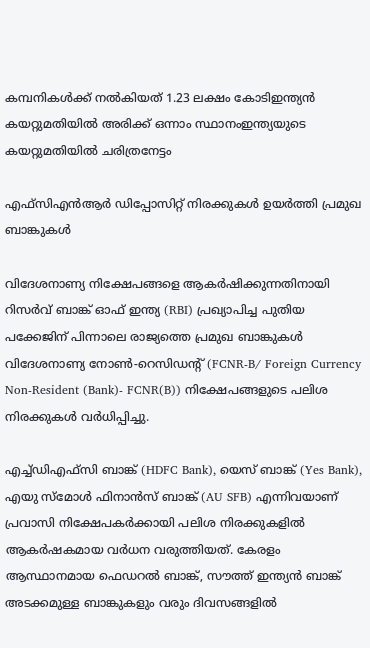കമ്പനികൾക്ക് നൽകിയത് 1.23 ലക്ഷം കോടിഇന്ത്യൻ‌ കയറ്റുമതിയിൽ അരിക്ക് ഒന്നാം സ്ഥാനംഇന്ത്യയുടെ കയറ്റുമതിയില്‍ ചരിത്രനേട്ടം

എഫ്‌സിഎന്‍ആര്‍ ഡിപ്പോസിറ്റ് നിരക്കുകള്‍ ഉയര്‍ത്തി പ്രമുഖ ബാങ്കുകള്‍

വിദേശനാണ്യ നിക്ഷേപങ്ങളെ ആകര്‍ഷിക്കുന്നതിനായി റിസര്‍വ് ബാങ്ക് ഓഫ് ഇന്ത്യ (RBI) പ്രഖ്യാപിച്ച പുതിയ പക്കേജിന് പിന്നാലെ രാജ്യത്തെ പ്രമുഖ ബാങ്കുകള്‍ വിദേശനാണ്യ നോണ്‍-റെസിഡന്റ് (FCNR-B/ Foreign Currency Non-Resident (Bank)- FCNR(B)) നിക്ഷേപങ്ങളുടെ പലിശ നിരക്കുകള്‍ വര്‍ധിപ്പിച്ചു.

എച്ച്ഡിഎഫ്സി ബാങ്ക് (HDFC Bank), യെസ് ബാങ്ക് (Yes Bank), എയു സ്മോള്‍ ഫിനാന്‍സ് ബാങ്ക് (AU SFB) എന്നിവയാണ് പ്രവാസി നിക്ഷേപകര്‍ക്കായി പലിശ നിരക്കുകളില്‍ ആകര്‍ഷകമായ വര്‍ധന വരുത്തിയത്. കേരളം ആസ്ഥാനമായ ഫെഡറല്‍ ബാങ്ക്, സൗത്ത് ഇന്ത്യന്‍ ബാങ്ക് അടക്കമുള്ള ബാങ്കുകളും വരും ദിവസങ്ങളില്‍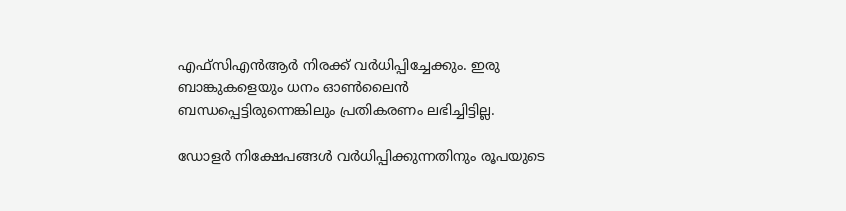എഫ്‌സിഎന്‍ആര്‍ നിരക്ക് വര്‍ധിപ്പിച്ചേക്കും. ഇരു ബാങ്കുകളെയും ധനം ഓണ്‍ലൈന്‍ ബന്ധപ്പെട്ടിരുന്നെങ്കിലും പ്രതികരണം ലഭിച്ചിട്ടില്ല.

ഡോളര്‍ നിക്ഷേപങ്ങള്‍ വര്‍ധിപ്പിക്കുന്നതിനും രൂപയുടെ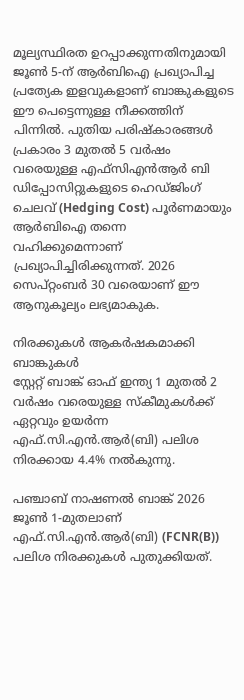മൂല്യസ്ഥിരത ഉറപ്പാക്കുന്നതിനുമായി ജൂണ്‍ 5-ന് ആര്‍ബിഐ പ്രഖ്യാപിച്ച പ്രത്യേക ഇളവുകളാണ് ബാങ്കുകളുടെ ഈ പെട്ടെന്നുള്ള നീക്കത്തിന് പിന്നില്‍. പുതിയ പരിഷ്‌കാരങ്ങള്‍ പ്രകാരം 3 മുതല്‍ 5 വര്‍ഷം വരെയുള്ള എഫ്‌സിഎന്‍ആര്‍ ബി ഡിപ്പോസിറ്റുകളുടെ ഹെഡ്ജിംഗ് ചെലവ് (Hedging Cost) പൂര്‍ണമായും ആര്‍ബിഐ തന്നെ വഹിക്കുമെന്നാണ് പ്രഖ്യാപിച്ചിരിക്കുന്നത്. 2026 സെപ്റ്റംബര്‍ 30 വരെയാണ് ഈ ആനുകൂല്യം ലഭ്യമാകുക.

നിരക്കുകള്‍ ആകര്‍ഷകമാക്കി ബാങ്കുകള്‍
സ്റ്റേറ്റ് ബാങ്ക് ഓഫ് ഇന്ത്യ 1 മുതല്‍ 2 വര്‍ഷം വരെയുള്ള സ്‌കീമുകള്‍ക്ക് ഏറ്റവും ഉയര്‍ന്ന എഫ്.സി.എന്‍.ആര്‍(ബി) പലിശ നിരക്കായ 4.4% നല്‍കുന്നു.

പഞ്ചാബ് നാഷണല്‍ ബാങ്ക് 2026 ജൂണ്‍ 1-മുതലാണ് എഫ്.സി.എന്‍.ആര്‍(ബി) (FCNR(B)) പലിശ നിരക്കുകള്‍ പുതുക്കിയത്.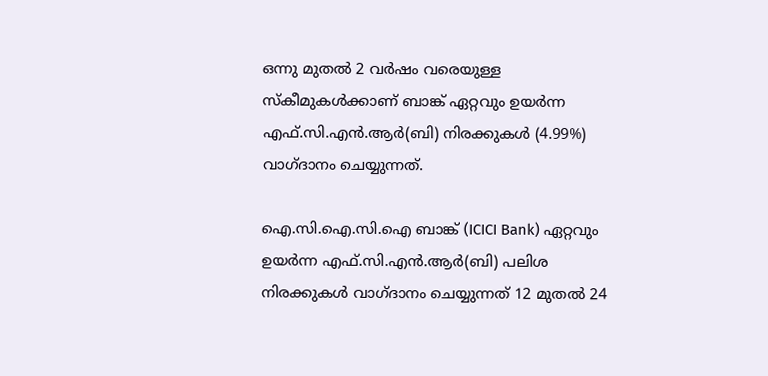ഒന്നു മുതല്‍ 2 വര്‍ഷം വരെയുള്ള സ്‌കീമുകള്‍ക്കാണ് ബാങ്ക് ഏറ്റവും ഉയര്‍ന്ന എഫ്.സി.എന്‍.ആര്‍(ബി) നിരക്കുകള്‍ (4.99%) വാഗ്ദാനം ചെയ്യുന്നത്.

ഐ.സി.ഐ.സി.ഐ ബാങ്ക് (ICICI Bank) ഏറ്റവും ഉയര്‍ന്ന എഫ്.സി.എന്‍.ആര്‍(ബി) പലിശ നിരക്കുകള്‍ വാഗ്ദാനം ചെയ്യുന്നത് 12 മുതല്‍ 24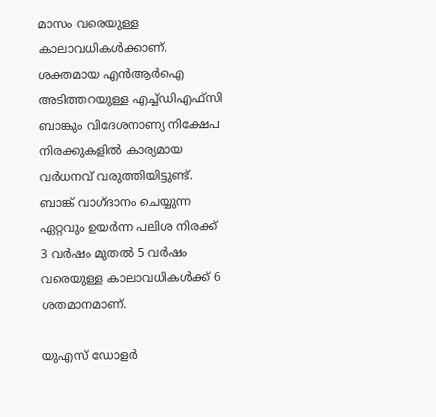മാസം വരെയുള്ള കാലാവധികള്‍ക്കാണ്.
ശക്തമായ എന്‍ആര്‍ഐ അടിത്തറയുള്ള എച്ച്ഡിഎഫ്സി ബാങ്കും വിദേശനാണ്യ നിക്ഷേപ നിരക്കുകളില്‍ കാര്യമായ വര്‍ധനവ് വരുത്തിയിട്ടുണ്ട്. ബാങ്ക് വാഗ്ദാനം ചെയ്യുന്ന ഏറ്റവും ഉയര്‍ന്ന പലിശ നിരക്ക് 3 വര്‍ഷം മുതല്‍ 5 വര്‍ഷം വരെയുള്ള കാലാവധികള്‍ക്ക് 6 ശതമാനമാണ്.

യുഎസ് ഡോളര്‍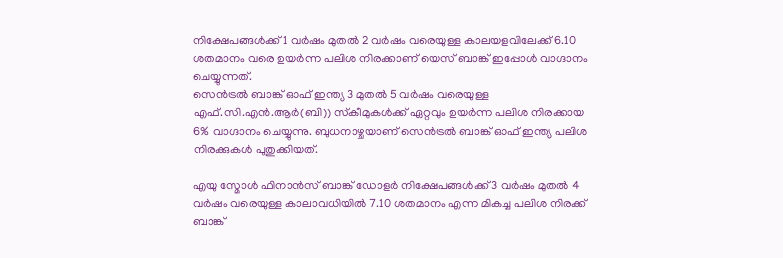നിക്ഷേപങ്ങള്‍ക്ക് 1 വര്‍ഷം മുതല്‍ 2 വര്‍ഷം വരെയുള്ള കാലയളവിലേക്ക് 6.10 ശതമാനം വരെ ഉയര്‍ന്ന പലിശ നിരക്കാണ് യെസ് ബാങ്ക് ഇപ്പോള്‍ വാഗ്ദാനം ചെയ്യുന്നത്.
സെന്‍ട്രല്‍ ബാങ്ക് ഓഫ് ഇന്ത്യ 3 മുതല്‍ 5 വര്‍ഷം വരെയുള്ള എഫ്.സി.എന്‍.ആര്‍(ബി)) സ്‌കീമുകള്‍ക്ക് ഏറ്റവും ഉയര്‍ന്ന പലിശ നിരക്കായ 6% വാഗ്ദാനം ചെയ്യുന്നു. ബുധനാഴ്ചയാണ് സെന്‍ട്രല്‍ ബാങ്ക് ഓഫ് ഇന്ത്യ പലിശ നിരക്കുകള്‍ പുതുക്കിയത്.

എയു സ്മോള്‍ ഫിനാന്‍സ് ബാങ്ക് ഡോളര്‍ നിക്ഷേപങ്ങള്‍ക്ക് 3 വര്‍ഷം മുതല്‍ 4 വര്‍ഷം വരെയുള്ള കാലാവധിയില്‍ 7.10 ശതമാനം എന്ന മികച്ച പലിശ നിരക്ക് ബാങ്ക്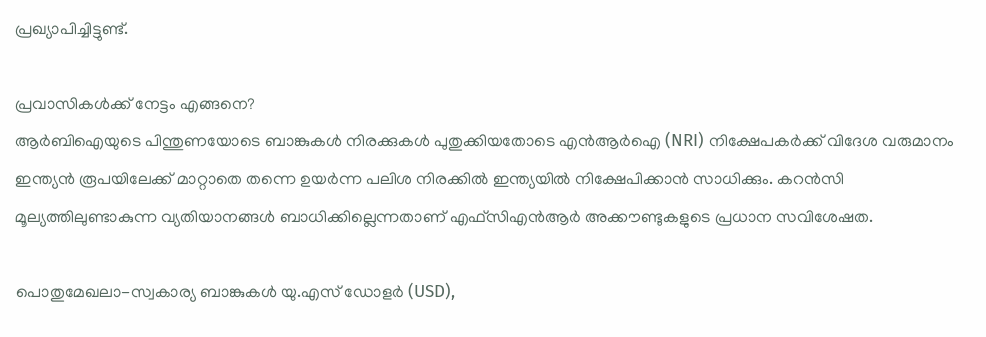പ്രഖ്യാപിച്ചിട്ടുണ്ട്.

പ്രവാസികള്‍ക്ക് നേട്ടം എങ്ങനെ?
ആര്‍ബിഐയുടെ പിന്തുണയോടെ ബാങ്കുകള്‍ നിരക്കുകള്‍ പുതുക്കിയതോടെ എന്‍ആര്‍ഐ (NRI) നിക്ഷേപകര്‍ക്ക് വിദേശ വരുമാനം ഇന്ത്യന്‍ രൂപയിലേക്ക് മാറ്റാതെ തന്നെ ഉയര്‍ന്ന പലിശ നിരക്കില്‍ ഇന്ത്യയില്‍ നിക്ഷേപിക്കാന്‍ സാധിക്കും. കറന്‍സി മൂല്യത്തിലുണ്ടാകുന്ന വ്യതിയാനങ്ങള്‍ ബാധിക്കില്ലെന്നതാണ് എഫ്‌സിഎന്‍ആര്‍ അക്കൗണ്ടുകളുടെ പ്രധാന സവിശേഷത.

പൊതുമേഖലാ-സ്വകാര്യ ബാങ്കുകള്‍ യു.എസ് ഡോളര്‍ (USD),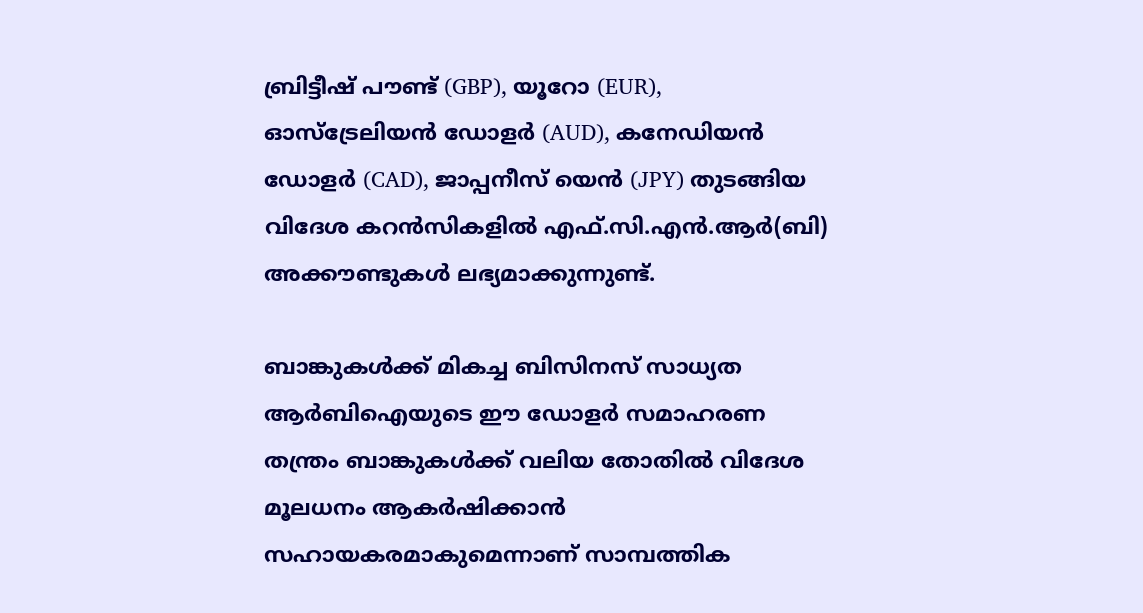ബ്രിട്ടീഷ് പൗണ്ട് (GBP), യൂറോ (EUR), ഓസ്ട്രേലിയന്‍ ഡോളര്‍ (AUD), കനേഡിയന്‍ ഡോളര്‍ (CAD), ജാപ്പനീസ് യെന്‍ (JPY) തുടങ്ങിയ വിദേശ കറന്‍സികളില്‍ എഫ്.സി.എന്‍.ആര്‍(ബി) അക്കൗണ്ടുകള്‍ ലഭ്യമാക്കുന്നുണ്ട്.

ബാങ്കുകള്‍ക്ക് മികച്ച ബിസിനസ് സാധ്യത
ആര്‍ബിഐയുടെ ഈ ഡോളര്‍ സമാഹരണ തന്ത്രം ബാങ്കുകള്‍ക്ക് വലിയ തോതില്‍ വിദേശ മൂലധനം ആകര്‍ഷിക്കാന്‍ സഹായകരമാകുമെന്നാണ് സാമ്പത്തിക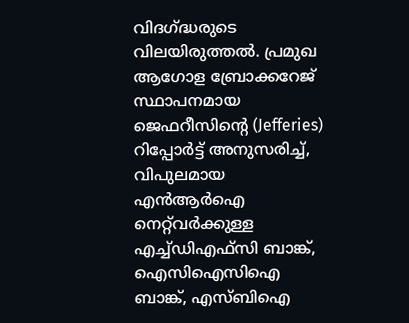വിദഗ്ദ്ധരുടെ വിലയിരുത്തല്‍. പ്രമുഖ ആഗോള ബ്രോക്കറേജ് സ്ഥാപനമായ ജെഫറീസിന്റെ (Jefferies) റിപ്പോര്‍ട്ട് അനുസരിച്ച്, വിപുലമായ എന്‍ആര്‍ഐ നെറ്റ്‌വര്‍ക്കുള്ള എച്ച്ഡിഎഫ്സി ബാങ്ക്, ഐസിഐസിഐ ബാങ്ക്, എസ്ബിഐ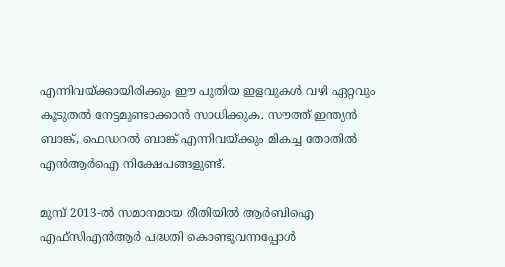എന്നിവയ്ക്കായിരിക്കും ഈ പുതിയ ഇളവുകള്‍ വഴി ഏറ്റവും കൂടുതല്‍ നേട്ടമുണ്ടാക്കാന്‍ സാധിക്കുക. സൗത്ത് ഇന്ത്യന്‍ ബാങ്ക്, ഫെഡറല്‍ ബാങ്ക് എന്നിവയ്ക്കും മികച്ച തോതില്‍ എന്‍ആര്‍ഐ നിക്ഷേപങ്ങളുണ്ട്.

മുമ്പ് 2013-ല്‍ സമാനമായ രീതിയില്‍ ആര്‍ബിഐ എഫ്‌സിഎന്‍ആര്‍ പദ്ധതി കൊണ്ടുവന്നപ്പോള്‍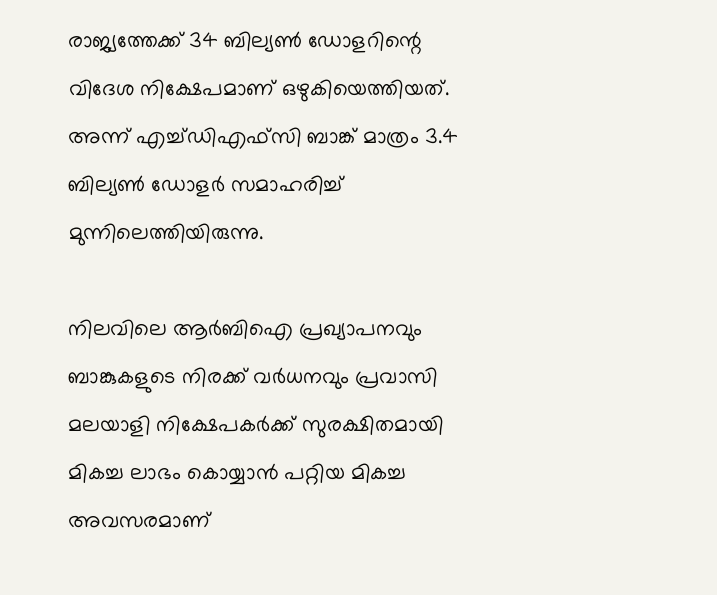രാജ്യത്തേക്ക് 34 ബില്യണ്‍ ഡോളറിന്റെ വിദേശ നിക്ഷേപമാണ് ഒഴുകിയെത്തിയത്. അന്ന് എച്ച്ഡിഎഫ്സി ബാങ്ക് മാത്രം 3.4 ബില്യണ്‍ ഡോളര്‍ സമാഹരിച്ച് മുന്നിലെത്തിയിരുന്നു.

നിലവിലെ ആര്‍ബിഐ പ്രഖ്യാപനവും ബാങ്കുകളുടെ നിരക്ക് വര്‍ധനവും പ്രവാസി മലയാളി നിക്ഷേപകര്‍ക്ക് സുരക്ഷിതമായി മികച്ച ലാഭം കൊയ്യാന്‍ പറ്റിയ മികച്ച അവസരമാണ്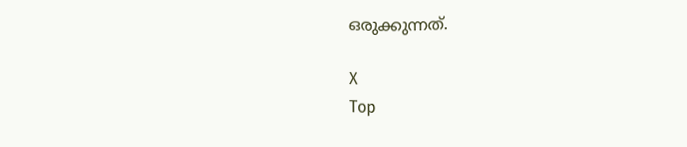ഒരുക്കുന്നത്.

X
Top